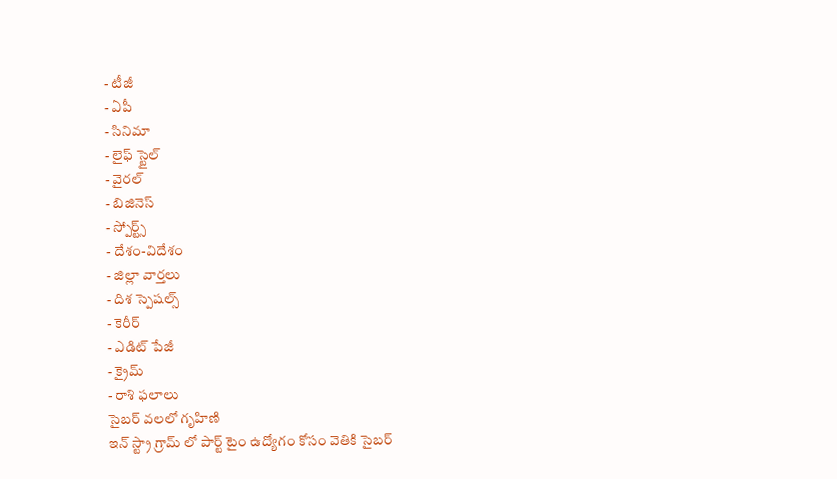- టీజీ
- ఏపీ
- సినిమా
- లైఫ్ స్టైల్
- వైరల్
- బిజినెస్
- స్పోర్ట్స్
- దేశం-విదేశం
- జిల్లా వార్తలు
- దిశ స్పెషల్స్
- కెరీర్
- ఎడిట్ పేజీ
- క్రైమ్
- రాశి ఫలాలు
సైబర్ వలలో గృహిణి
ఇన్ స్ట్రా గ్రామ్ లో పార్ట్ టైం ఉద్యోగం కోసం వెతికి సైబర్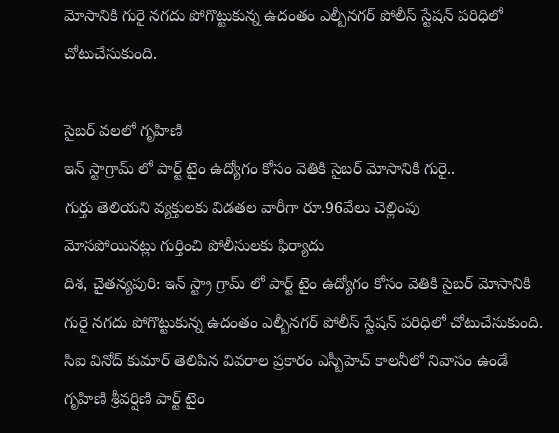మోసానికి గురై నగదు పోగొట్టుకున్న ఉదంతం ఎల్బీనగర్ పోలీస్ స్టేషన్ పరిధిలో చోటుచేసుకుంది.

సైబర్ వలలో గృహిణి
ఇన్ స్టాగ్రామ్ లో పార్ట్ టైం ఉద్యోగం కోసం వెతికి సైబర్ మోసానికి గురై..
గుర్తు తెలియని వ్యక్తులకు విడతల వారీగా రూ.96వేలు చెల్లింపు
మోసపోయినట్లు గుర్తించి పోలీసులకు ఫిర్యాదు
దిశ, చైతన్యపురి: ఇన్ స్ట్రా గ్రామ్ లో పార్ట్ టైం ఉద్యోగం కోసం వెతికి సైబర్ మోసానికి గురై నగదు పోగొట్టుకున్న ఉదంతం ఎల్బీనగర్ పోలీస్ స్టేషన్ పరిధిలో చోటుచేసుకుంది. సిఐ వినోద్ కుమార్ తెలిపిన వివరాల ప్రకారం ఎస్బీహెచ్ కాలనీలో నివాసం ఉండే గృహిణి శ్రీవర్షిణి పార్ట్ టైం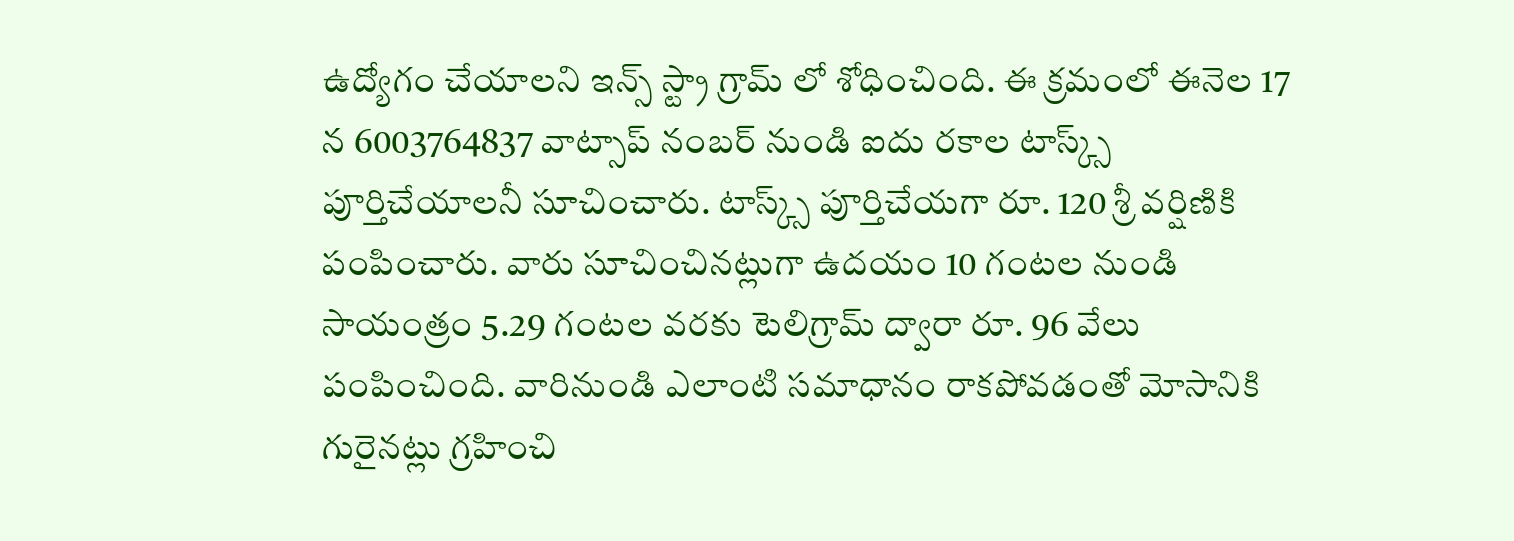ఉద్యోగం చేయాలని ఇన్స్ స్ట్రా గ్రామ్ లో శోధించింది. ఈ క్రమంలో ఈనెల 17 న 6003764837 వాట్సాప్ నంబర్ నుండి ఐదు రకాల టాస్క్స్ పూర్తిచేయాలనీ సూచించారు. టాస్క్స్ పూర్తిచేయగా రూ. 120 శ్రీ వర్షిణికి పంపించారు. వారు సూచించినట్లుగా ఉదయం 10 గంటల నుండి సాయంత్రం 5.29 గంటల వరకు టెలిగ్రామ్ ద్వారా రూ. 96 వేలు పంపించింది. వారినుండి ఎలాంటి సమాధానం రాకపోవడంతో మోసానికి గురైనట్లు గ్రహించి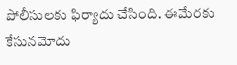పోలీసులకు ఫిర్యాదు చేసింది. ఈమేరకు కేసునమోదు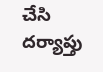చేసి దర్యాప్తు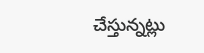చేస్తున్నట్లు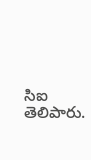సిఐ తెలిపారు.